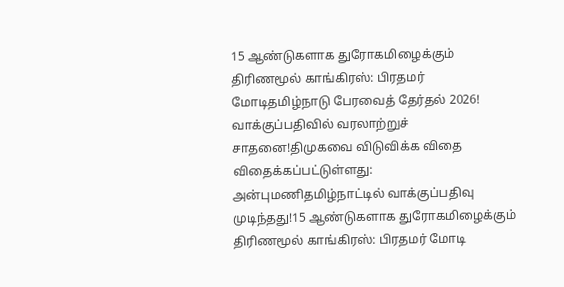15 ஆண்டுகளாக துரோகமிழைக்கும் திரிணமூல் காங்கிரஸ்: பிரதமர் மோடிதமிழ்நாடு பேரவைத் தேர்தல் 2026! வாக்குப்பதிவில் வரலாற்றுச் சாதனை!திமுகவை விடுவிக்க விதை விதைக்கப்பட்டுள்ளது: அன்புமணிதமிழ்நாட்டில் வாக்குப்பதிவு முடிந்தது!15 ஆண்டுகளாக துரோகமிழைக்கும் திரிணமூல் காங்கிரஸ்: பிரதமர் மோடி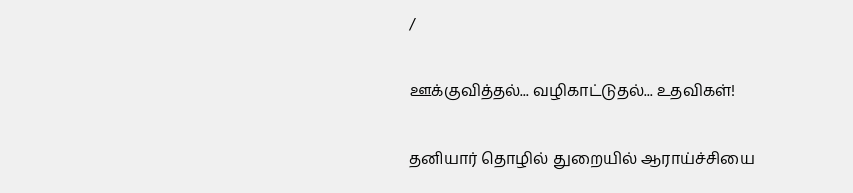/

ஊக்குவித்தல்... வழிகாட்டுதல்... உதவிகள்!

தனியார் தொழில் துறையில் ஆராய்ச்சியை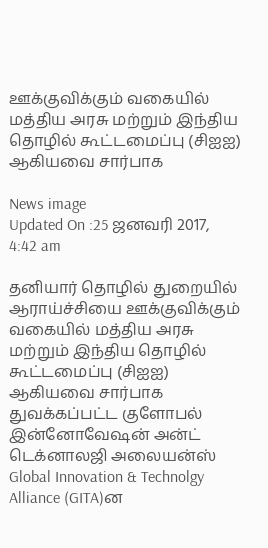ஊக்குவிக்கும் வகையில் மத்திய அரசு மற்றும் இந்திய தொழில் கூட்டமைப்பு (சிஐஐ) ஆகியவை சார்பாக

News image
Updated On :25 ஜனவரி 2017, 4:42 am

தனியார் தொழில் துறையில் ஆராய்ச்சியை ஊக்குவிக்கும் வகையில் மத்திய அரசு மற்றும் இந்திய தொழில் கூட்டமைப்பு (சிஐஐ) ஆகியவை சார்பாக துவக்கப்பட்ட குளோபல் இன்னோவேஷன் அன்ட் டெக்னாலஜி அலையன்ஸ் Global Innovation & Technolgy Alliance (GITA)ன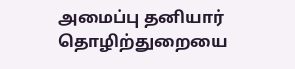அமைப்பு தனியார் தொழிற்துறையை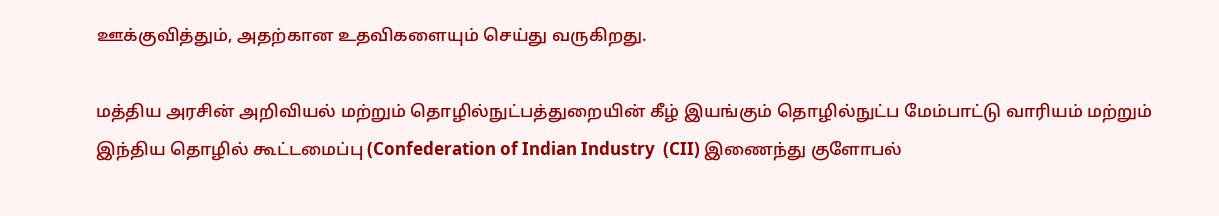ஊக்குவித்தும், அதற்கான உதவிகளையும் செய்து வருகிறது.

மத்திய அரசின் அறிவியல் மற்றும் தொழில்நுட்பத்துறையின் கீழ் இயங்கும் தொழில்நுட்ப மேம்பாட்டு வாரியம் மற்றும் இந்திய தொழில் கூட்டமைப்பு (Confederation of Indian Industry  (CII) இணைந்து குளோபல்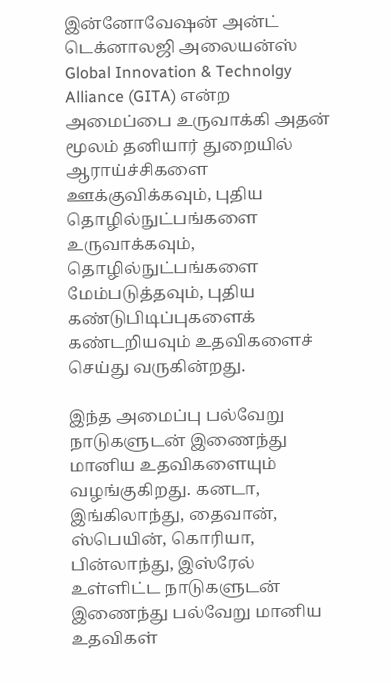இன்னோவேஷன் அன்ட் டெக்னாலஜி அலையன்ஸ் Global Innovation & Technolgy Alliance (GITA) என்ற  அமைப்பை உருவாக்கி அதன் மூலம் தனியார் துறையில் ஆராய்ச்சிகளை ஊக்குவிக்கவும், புதிய தொழில்நுட்பங்களை உருவாக்கவும், தொழில்நுட்பங்களை மேம்படுத்தவும், புதிய கண்டுபிடிப்புகளைக் கண்டறியவும் உதவிகளைச் செய்து வருகின்றது.

இந்த அமைப்பு பல்வேறு நாடுகளுடன் இணைந்து மானிய உதவிகளையும் வழங்குகிறது. கனடா, இங்கிலாந்து, தைவான், ஸ்பெயின், கொரியா, பின்லாந்து, இஸ்ரேல் உள்ளிட்ட நாடுகளுடன் இணைந்து பல்வேறு மானிய உதவிகள்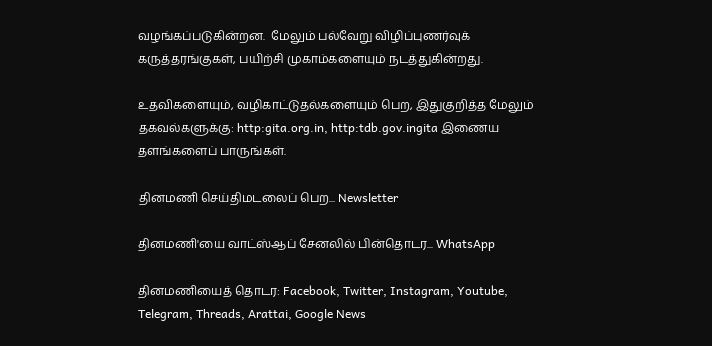வழங்கப்படுகின்றன.  மேலும் பல்வேறு விழிப்புணர்வுக் கருத்தரங்குகள், பயிற்சி முகாம்களையும் நடத்துகின்றது.

உதவிகளையும், வழிகாட்டுதல்களையும் பெற, இதுகுறித்த மேலும் தகவல்களுக்கு: http:gita.org.in, http:tdb.gov.ingita இணைய தளங்களைப் பாருங்கள்.

தினமணி செய்திமடலைப் பெற... Newsletter

தினமணி'யை வாட்ஸ்ஆப் சேனலில் பின்தொடர... WhatsApp

தினமணியைத் தொடர: Facebook, Twitter, Instagram, Youtube, Telegram, Threads, Arattai, Google News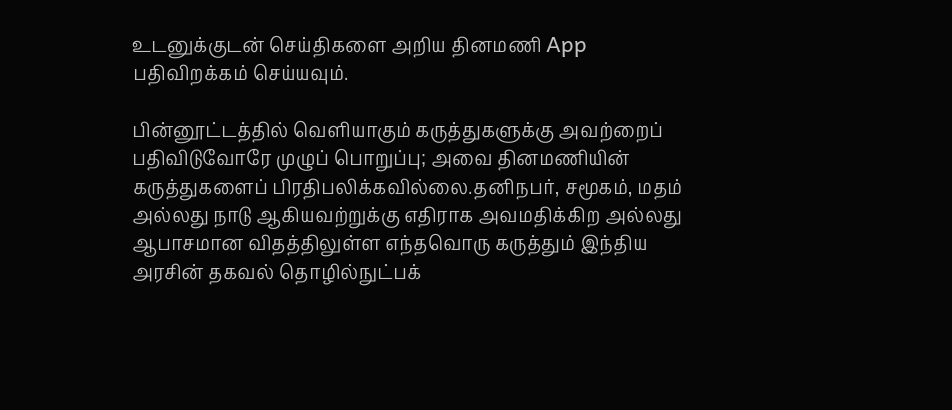உடனுக்குடன் செய்திகளை அறிய தினமணி App பதிவிறக்கம் செய்யவும்.

பின்னூட்டத்தில் வெளியாகும் கருத்துகளுக்கு அவற்றைப் பதிவிடுவோரே முழுப் பொறுப்பு; அவை தினமணியின் கருத்துகளைப் பிரதிபலிக்கவில்லை.தனிநபர், சமூகம், மதம் அல்லது நாடு ஆகியவற்றுக்கு எதிராக அவமதிக்கிற அல்லது ஆபாசமான விதத்திலுள்ள எந்தவொரு கருத்தும் இந்திய அரசின் தகவல் தொழில்நுட்பக்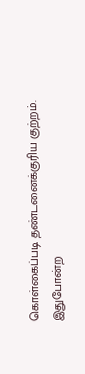கொள்கைப்படி தண்டனைக்குரிய குற்றம். இதுபோன்ற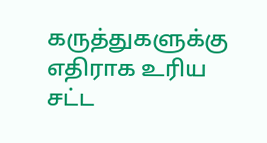கருத்துகளுக்கு எதிராக உரிய சட்ட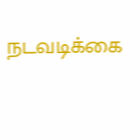நடவடிக்கை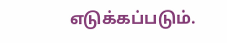எடுக்கப்படும்.